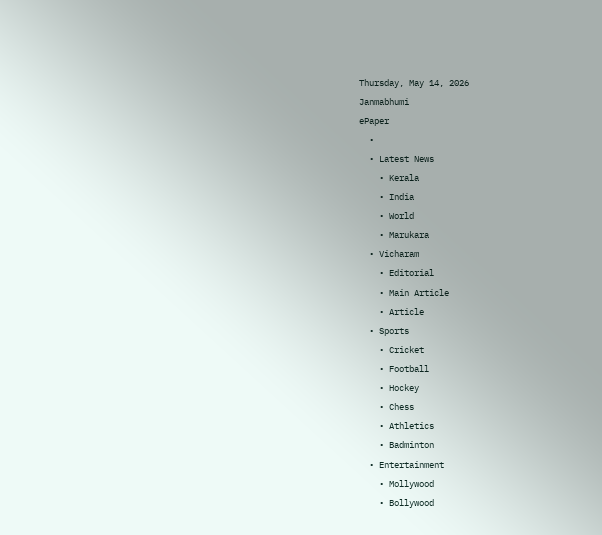Thursday, May 14, 2026
Janmabhumi
ePaper
  •
  • Latest News
    • Kerala
    • India
    • World
    • Marukara
  • Vicharam
    • Editorial
    • Main Article
    • Article
  • Sports
    • Cricket
    • Football
    • Hockey
    • Chess
    • Athletics
    • Badminton
  • Entertainment
    • Mollywood
    • Bollywood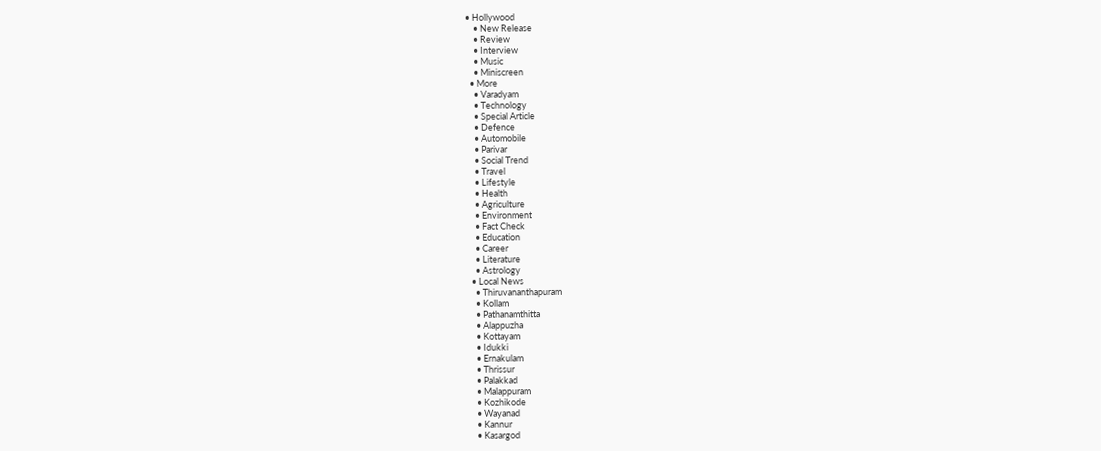• Hollywood
    • New Release
    • Review
    • Interview
    • Music
    • Miniscreen
  • More
    • Varadyam
    • Technology
    • Special Article
    • Defence
    • Automobile
    • Parivar
    • Social Trend
    • Travel
    • Lifestyle
    • Health
    • Agriculture
    • Environment
    • Fact Check
    • Education
    • Career
    • Literature
    • Astrology
  • Local News
    • Thiruvananthapuram
    • Kollam
    • Pathanamthitta
    • Alappuzha
    • Kottayam
    • Idukki
    • Ernakulam
    • Thrissur
    • Palakkad
    • Malappuram
    • Kozhikode
    • Wayanad
    • Kannur
    • Kasargod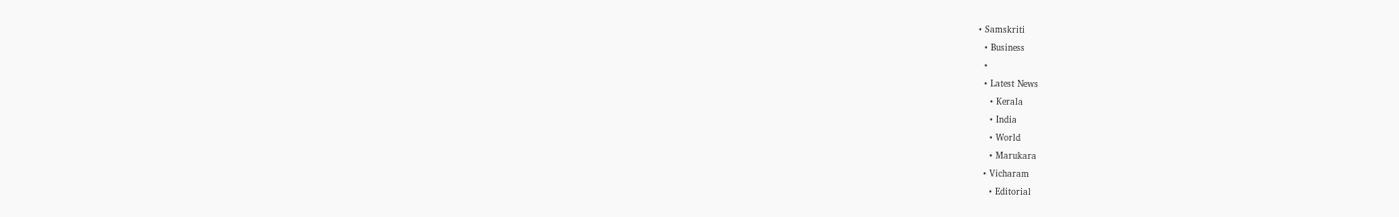• Samskriti
  • Business
  •
  • Latest News
    • Kerala
    • India
    • World
    • Marukara
  • Vicharam
    • Editorial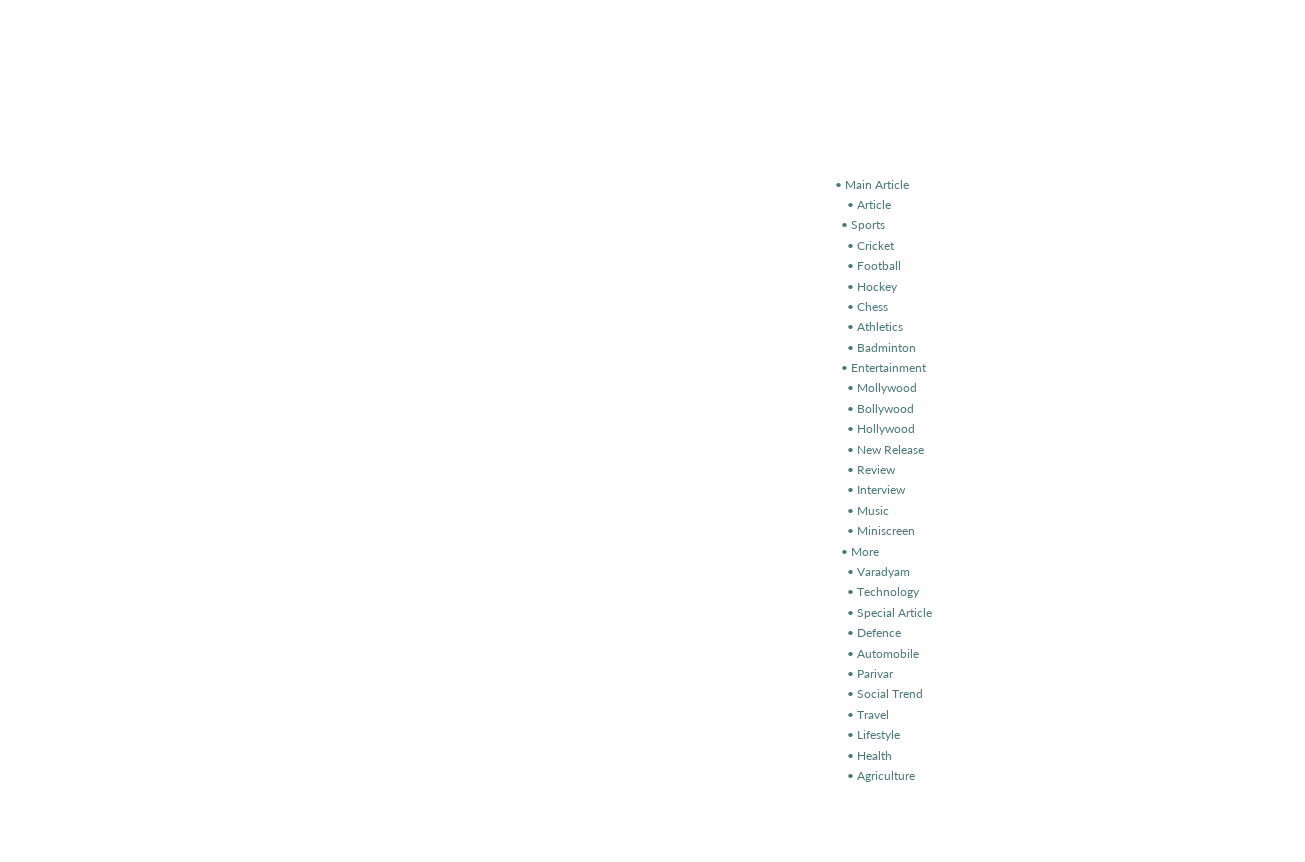• Main Article
    • Article
  • Sports
    • Cricket
    • Football
    • Hockey
    • Chess
    • Athletics
    • Badminton
  • Entertainment
    • Mollywood
    • Bollywood
    • Hollywood
    • New Release
    • Review
    • Interview
    • Music
    • Miniscreen
  • More
    • Varadyam
    • Technology
    • Special Article
    • Defence
    • Automobile
    • Parivar
    • Social Trend
    • Travel
    • Lifestyle
    • Health
    • Agriculture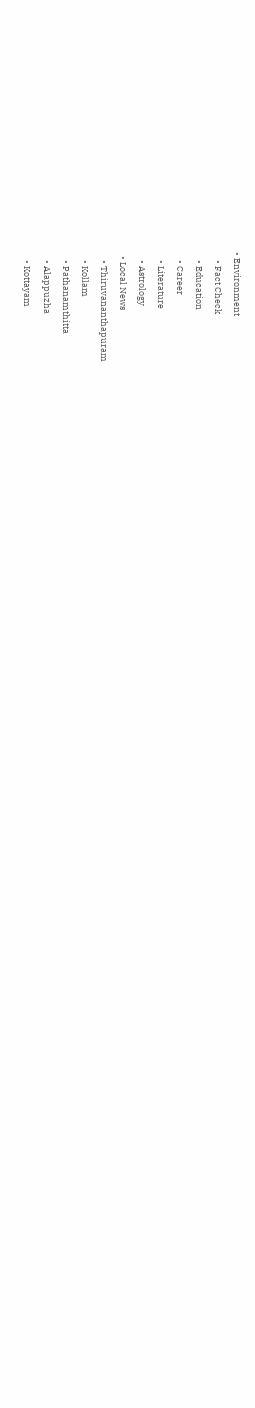• Environment
    • Fact Check
    • Education
    • Career
    • Literature
    • Astrology
  • Local News
    • Thiruvananthapuram
    • Kollam
    • Pathanamthitta
    • Alappuzha
    • Kottayam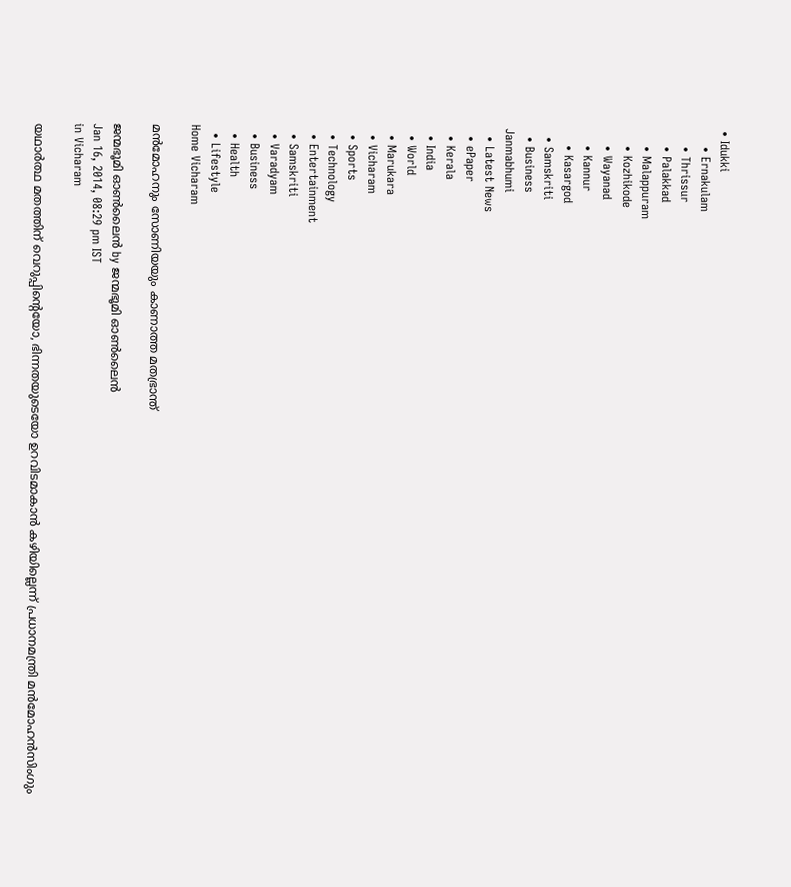• Idukki
    • Ernakulam
    • Thrissur
    • Palakkad
    • Malappuram
    • Kozhikode
    • Wayanad
    • Kannur
    • Kasargod
  • Samskriti
  • Business
Janmabhumi
  • Latest News
  • ePaper
  • Kerala
  • India
  • World
  • Marukara
  • Vicharam
  • Sports
  • Technology
  • Entertainment
  • Samskriti
  • Varadyam
  • Business
  • Health
  • Lifestyle
Home Vicharam

മന്‍മോഹനും സോണിയയും കാണാത്ത മതഭ്രാന്ത്‌

ജന്മഭൂമി ഓണ്‍ലൈന്‍ by ജന്മഭൂമി ഓണ്‍ലൈന്‍
Jan 16, 2014, 08:29 pm IST
in Vicharam

യഥാര്‍ത്ഥ മതത്തിന്‌ വെറുപ്പിന്റെയോ, ഭിന്നതയുടെയോ ഉറവിടമാകാന്‍ കഴിയില്ലെന്ന്‌ പ്രധാനമന്ത്രി മന്‍മോഹന്‍സിംഗും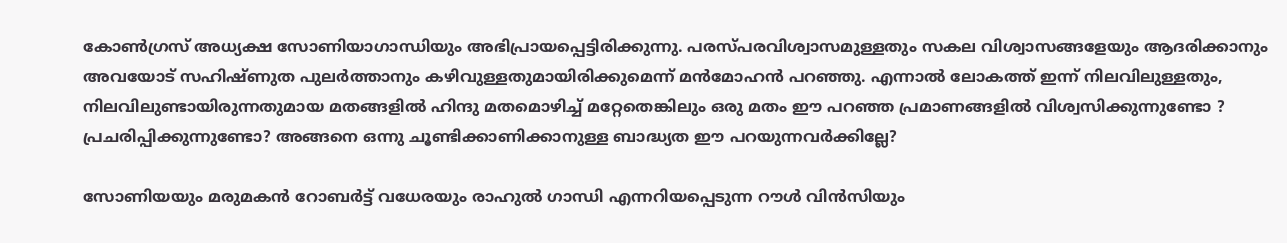കോണ്‍ഗ്രസ്‌ അധ്യക്ഷ സോണിയാഗാന്ധിയും അഭിപ്രായപ്പെട്ടിരിക്കുന്നു. പരസ്പരവിശ്വാസമുള്ളതും സകല വിശ്വാസങ്ങളേയും ആദരിക്കാനും അവയോട്‌ സഹിഷ്ണുത പുലര്‍ത്താനും കഴിവുള്ളതുമായിരിക്കുമെന്ന്‌ മന്‍മോഹന്‍ പറഞ്ഞു. എന്നാല്‍ ലോകത്ത്‌ ഇന്ന്‌ നിലവിലുള്ളതും, നിലവിലുണ്ടായിരുന്നതുമായ മതങ്ങളില്‍ ഹിന്ദു മതമൊഴിച്ച്‌ മറ്റേതെങ്കിലും ഒരു മതം ഈ പറഞ്ഞ പ്രമാണങ്ങളില്‍ വിശ്വസിക്കുന്നുണ്ടോ ? പ്രചരിപ്പിക്കുന്നുണ്ടോ? അങ്ങനെ ഒന്നു ചൂണ്ടിക്കാണിക്കാനുള്ള ബാദ്ധ്യത ഈ പറയുന്നവര്‍ക്കില്ലേ?

സോണിയയും മരുമകന്‍ റോബര്‍ട്ട്‌ വധേരയും രാഹുല്‍ ഗാന്ധി എന്നറിയപ്പെടുന്ന റൗള്‍ വിന്‍സിയും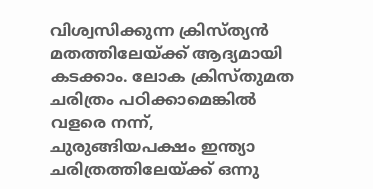വിശ്വസിക്കുന്ന ക്രിസ്ത്യന്‍ മതത്തിലേയ്‌ക്ക്‌ ആദ്യമായി കടക്കാം. ലോക ക്രിസ്തുമത ചരിത്രം പഠിക്കാമെങ്കില്‍ വളരെ നന്ന്‌, ചുരുങ്ങിയപക്ഷം ഇന്ത്യാ ചരിത്രത്തിലേയ്‌ക്ക്‌ ഒന്നു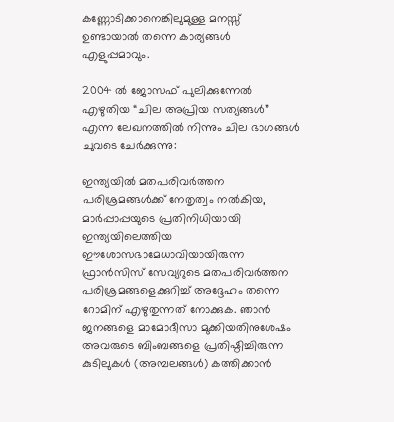കണ്ണോടിക്കാനെങ്കിലുമുള്ള മനസ്സ്‌ ഉണ്ടായാല്‍ തന്നെ കാര്യങ്ങള്‍ എളുപ്പമാവും.

2004 ല്‍ ജോസഫ്‌ പുലിക്കുന്നേല്‍ എഴുതിയ “ചില അപ്രിയ സത്യങ്ങള്‍” എന്ന ലേഖനത്തില്‍ നിന്നും ചില ഭാഗങ്ങള്‍ ചുവടെ ചേര്‍ക്കുന്നു:

ഇന്ത്യയില്‍ മതപരിവര്‍ത്തന പരിശ്രമങ്ങള്‍ക്ക്‌ നേതൃത്വം നല്‍കിയ, മാര്‍പ്പാപ്പയുടെ പ്രതിനിധിയായി ഇന്ത്യയിലെത്തിയ ഈശോസഭാമേധാവിയായിരുന്ന ഫ്രാന്‍സിസ്‌ സേവ്യറുടെ മതപരിവര്‍ത്തന പരിശ്രമങ്ങളെക്കുറിച്ച്‌ അദ്ദേഹം തന്നെ റോമിന്‌ എഴുതുന്നത്‌ നോക്കുക. ഞാന്‍ ജനങ്ങളെ മാമോദീസാ മുക്കിയതിനുശേഷം അവരുടെ ബിംബങ്ങളെ പ്രതിഷ്ഠിച്ചിരുന്ന കുടിലുകള്‍ (അമ്പലങ്ങള്‍) കത്തിക്കാന്‍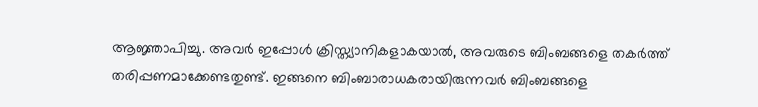ആജ്ഞാപിച്ചു. അവര്‍ ഇപ്പോള്‍ ക്രിസ്ത്യാനികളാകയാല്‍, അവരുടെ ബിംബങ്ങളെ തകര്‍ത്ത്‌ തരിപ്പണമാക്കേണ്ടതുണ്ട്‌. ഇങ്ങനെ ബിംബാരാധകരായിരുന്നവര്‍ ബിംബങ്ങളെ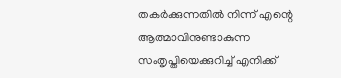തകര്‍ക്കുന്നതില്‍ നിന്ന്‌ എന്റെ ആത്മാവിനുണ്ടാകുന്ന സംതൃപ്തിയെക്കുറിച്ച്‌ എനിക്ക്‌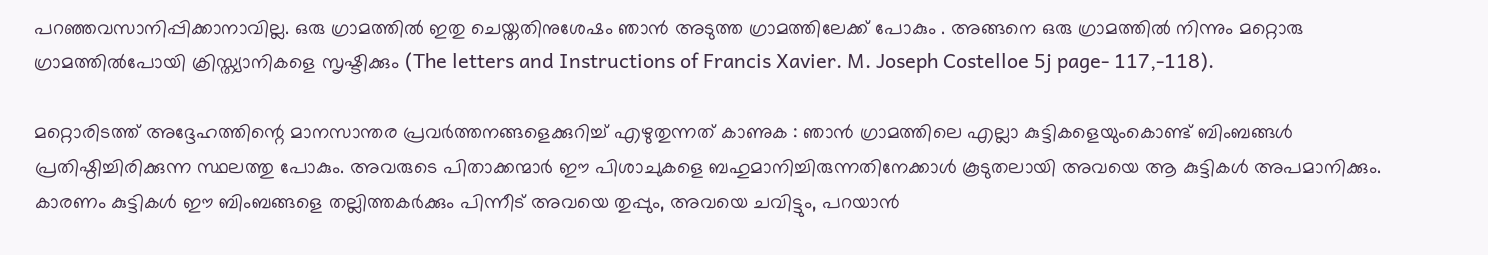പറഞ്ഞവസാനിപ്പിക്കാനാവില്ല. ഒരു ഗ്രാമത്തില്‍ ഇതു ചെയ്തതിനുശേഷം ഞാന്‍ അടുത്ത ഗ്രാമത്തിലേക്ക്‌ പോകും . അങ്ങനെ ഒരു ഗ്രാമത്തില്‍ നിന്നും മറ്റൊരു ഗ്രാമത്തില്‍പോയി ക്രിസ്ത്യാനികളെ സൃഷ്ടിക്കും (The letters and Instructions of Francis Xavier. M. Joseph Costelloe 5j page- 117,-118).

മറ്റൊരിടത്ത്‌ അദ്ദേഹത്തിന്റെ മാനസാന്തര പ്രവര്‍ത്തനങ്ങളെക്കുറിച്ച്‌ എഴുതുന്നത്‌ കാണുക : ഞാന്‍ ഗ്രാമത്തിലെ എല്ലാ കുട്ടികളെയുംകൊണ്ട്‌ ബിംബങ്ങള്‍ പ്രതിഷ്ഠിച്ചിരിക്കുന്ന സ്ഥലത്തു പോകും. അവരുടെ പിതാക്കന്മാര്‍ ഈ പിശാചുകളെ ബഹുമാനിച്ചിരുന്നതിനേക്കാള്‍ കൂടുതലായി അവയെ ആ കുട്ടികള്‍ അപമാനിക്കും. കാരണം കുട്ടികള്‍ ഈ ബിംബങ്ങളെ തല്ലിത്തകര്‍ക്കും പിന്നീട്‌ അവയെ തുപ്പും, അവയെ ചവിട്ടും, പറയാന്‍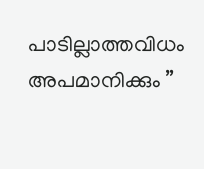പാടില്ലാത്തവിധം അപമാനിക്കും ”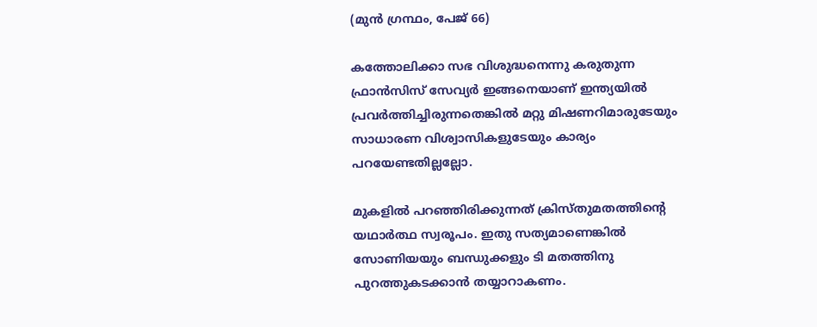(മുന്‍ ഗ്രന്ഥം, പേജ്‌ 66)

കത്തോലിക്കാ സഭ വിശുദ്ധനെന്നു കരുതുന്ന ഫ്രാന്‍സിസ്‌ സേവ്യര്‍ ഇങ്ങനെയാണ്‌ ഇന്ത്യയില്‍ പ്രവര്‍ത്തിച്ചിരുന്നതെങ്കില്‍ മറ്റു മിഷണറിമാരുടേയും സാധാരണ വിശ്വാസികളുടേയും കാര്യം പറയേണ്ടതില്ലല്ലോ.

മുകളില്‍ പറഞ്ഞിരിക്കുന്നത്‌ ക്രിസ്തുമതത്തിന്റെ യഥാര്‍ത്ഥ സ്വരൂപം. ഇതു സത്യമാണെങ്കില്‍ സോണിയയും ബന്ധുക്കളും ടി മതത്തിനു പുറത്തുകടക്കാന്‍ തയ്യാറാകണം.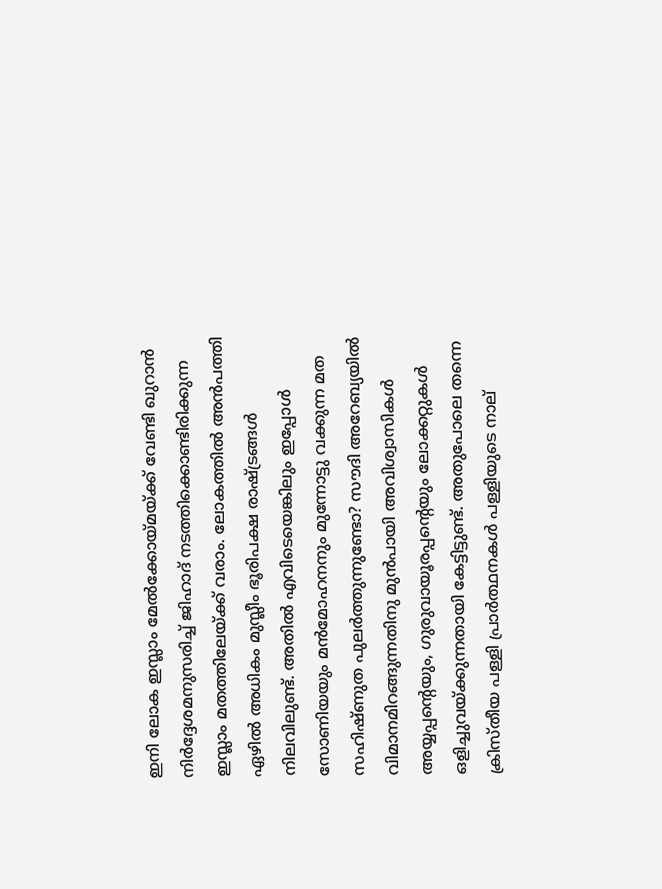ഇനി ലോക ഇസ്ലാം മേല്‍ക്കോയ്‌മയ്‌ക്ക്‌ വേണ്ടി ഖുറാന്‍ നിര്‍ദ്ദേശമനുസരിച്ച്‌ ജിഹാദ്‌ നടത്തിക്കൊണ്ടിരിക്കുന്ന ഇസ്ലാം മതത്തിലേയ്‌ക്ക്‌ വരാം. ലോകത്തില്‍ അന്‍പത്തി ഏഴില്‍ അധികം മുസ്ലീം ഭൂരിപക്ഷ രാഷ്‌ട്രങ്ങള്‍ നിലവിലുണ്ട്‌. അതില്‍ എവിടെയെങ്കിലും ഇപ്പോള്‍ സോണിയയും മന്‍മോഹനനും മുന്നോട്ടു വക്കുന്ന മത സഹിഷ്ണുത പുലര്‍ത്തുന്നുണ്ടോ? സൗദി അറേബ്യയില്‍ വിമാനമിറങ്ങുന്നതിനു മുന്‍പായി അവിശ്വാസികള്‍ അയ്യപ്പന്റെയും, ഗുരുവായൂരപ്പന്റെയും ലോക്കറ്റുകള്‍ ഒളിച്ചുവയ്‌ക്കുന്നതായി കേട്ടിട്ടുണ്ട്‌. അതുപോലെ തന്നെ ക്രിസ്തീയ പള്ളി പ്രാര്‍ത്ഥനകള്‍ പള്ളിയുടെ നാല്‌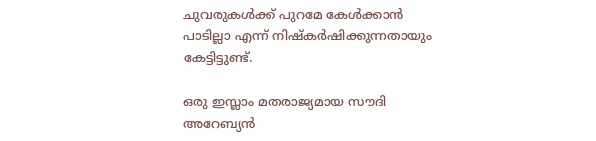ചുവരുകള്‍ക്ക്‌ പുറമേ കേള്‍ക്കാന്‍ പാടില്ലാ എന്ന്‌ നിഷ്കര്‍ഷിക്കുന്നതായും കേട്ടിട്ടുണ്ട്‌.

ഒരു ഇസ്ലാം മതരാജ്യമായ സൗദി അറേബ്യന്‍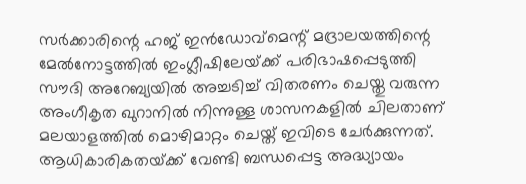സര്‍ക്കാരിന്റെ ഹജ്‌ ഇന്‍ഡോവ്മെന്റ്‌ മദ്രാലയത്തിന്റെ മേല്‍നോട്ടത്തില്‍ ഇംഗ്ലീഷിലേയ്‌ക്ക്‌ പരിഭാഷപ്പെടുത്തി സൗദി അറേബ്യയില്‍ അച്ചടിച്ച്‌ വിതരണം ചെയ്തു വരുന്ന അംഗീകൃത ഖുറാനില്‍ നിന്നുള്ള ശാസനകളില്‍ ചിലതാണ്‌ മലയാളത്തില്‍ മൊഴിമാറ്റം ചെയ്ത്‌ ഇവിടെ ചേര്‍ക്കുന്നത്‌. ആധികാരികതയ്‌ക്ക്‌ വേണ്ടി ബന്ധപ്പെട്ട അദ്ധ്യായം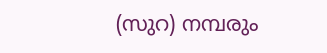(സുറ) നമ്പരും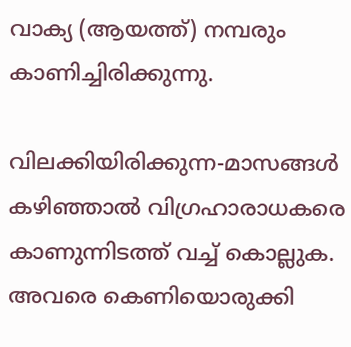വാക്യ (ആയത്ത്‌) നമ്പരും കാണിച്ചിരിക്കുന്നു.

വിലക്കിയിരിക്കുന്ന-മാസങ്ങള്‍ കഴിഞ്ഞാല്‍ വിഗ്രഹാരാധകരെ കാണുന്നിടത്ത്‌ വച്ച്‌ കൊല്ലുക. അവരെ കെണിയൊരുക്കി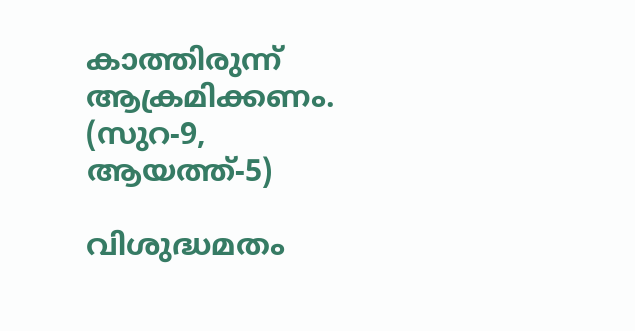കാത്തിരുന്ന്‌ ആക്രമിക്കണം. (സുറ-9, ആയത്ത്‌-5)

വിശുദ്ധമതം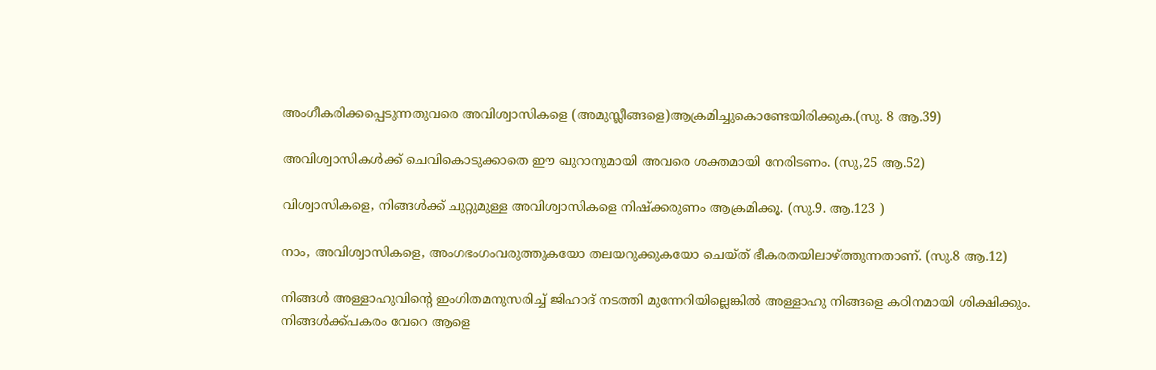അംഗീകരിക്കപ്പെടുന്നതുവരെ അവിശ്വാസികളെ (അമുസ്ലീങ്ങളെ)ആക്രമിച്ചുകൊണ്ടേയിരിക്കുക.(സു. 8 ആ.39)

അവിശ്വാസികള്‍ക്ക്‌ ചെവികൊടുക്കാതെ ഈ ഖുറാനുമായി അവരെ ശക്തമായി നേരിടണം. (സു,25 ആ.52)

വിശ്വാസികളെ, നിങ്ങള്‍ക്ക്‌ ചുറ്റുമുള്ള അവിശ്വാസികളെ നിഷ്ക്കരുണം ആക്രമിക്കൂ. (സു.9. ആ.123 )

നാം, അവിശ്വാസികളെ, അംഗഭംഗംവരുത്തുകയോ തലയറുക്കുകയോ ചെയ്ത്‌ ഭീകരതയിലാഴ്‌ത്തുന്നതാണ്‌. (സു.8 ആ.12)

നിങ്ങള്‍ അള്ളാഹുവിന്റെ ഇംഗിതമനുസരിച്ച്‌ ജിഹാദ്‌ നടത്തി മുന്നേറിയില്ലെങ്കില്‍ അള്ളാഹു നിങ്ങളെ കഠിനമായി ശിക്ഷിക്കും. നിങ്ങള്‍ക്ക്പകരം വേറെ ആളെ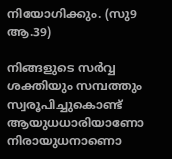നിയോഗിക്കും. (സു9 ആ.39)

നിങ്ങളുടെ സര്‍വ്വ ശക്തിയും സമ്പത്തും സ്വരൂപിച്ചുകൊണ്ട്‌ ആയുധധാരിയാണോ നിരായുധനാണൊ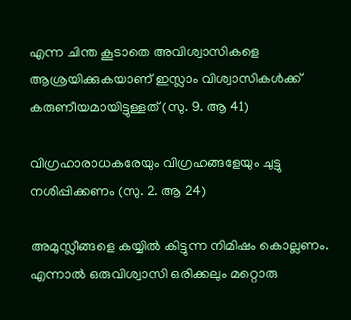എന്ന ചിന്ത കൂടാതെ അവിശ്വാസികളെ ആശ്രയിക്കുകയാണ്‌ ഇസ്ലാം വിശ്വാസികള്‍ക്ക്‌ കരുണീയമായിട്ടുള്ളത്‌ (സു. 9. ആ 41)

വിഗ്രഹാരാധകരേയും വിഗ്രഹങ്ങളേയും ചുട്ടു നശിപ്പിക്കണം (സു. 2. ആ 24)

അമുസ്ലീങ്ങളെ കയ്യില്‍ കിട്ടുന്ന നിമിഷം കൊല്ലണം. എന്നാല്‍ ഒരുവിശ്വാസി ഒരിക്കലും മറ്റൊരു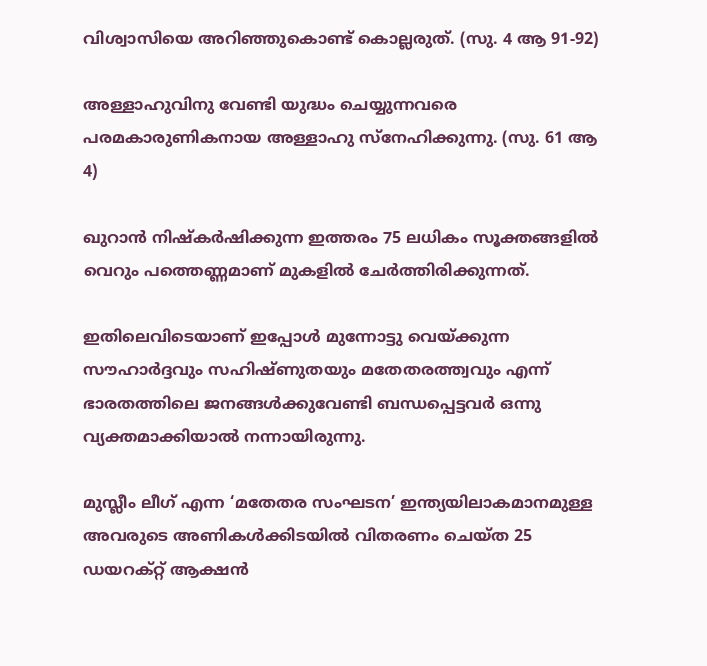വിശ്വാസിയെ അറിഞ്ഞുകൊണ്ട്‌ കൊല്ലരുത്‌. (സു. 4 ആ 91-92)

അള്ളാഹുവിനു വേണ്ടി യുദ്ധം ചെയ്യുന്നവരെ പരമകാരുണികനായ അള്ളാഹു സ്നേഹിക്കുന്നു. (സു. 61 ആ 4)

ഖുറാന്‍ നിഷ്കര്‍ഷിക്കുന്ന ഇത്തരം 75 ലധികം സൂക്തങ്ങളില്‍ വെറും പത്തെണ്ണമാണ്‌ മുകളില്‍ ചേര്‍ത്തിരിക്കുന്നത്‌.

ഇതിലെവിടെയാണ്‌ ഇപ്പോള്‍ മുന്നോട്ടു വെയ്‌ക്കുന്ന സൗഹാര്‍ദ്ദവും സഹിഷ്ണുതയും മതേതരത്ത്വവും എന്ന്‌ ഭാരതത്തിലെ ജനങ്ങള്‍ക്കുവേണ്ടി ബന്ധപ്പെട്ടവര്‍ ഒന്നു വ്യക്തമാക്കിയാല്‍ നന്നായിരുന്നു.

മുസ്ലീം ലീഗ്‌ എന്ന ‘മതേതര സംഘടന’ ഇന്ത്യയിലാകമാനമുള്ള അവരുടെ അണികള്‍ക്കിടയില്‍ വിതരണം ചെയ്ത 25 ഡയറക്റ്റ്‌ ആക്ഷന്‍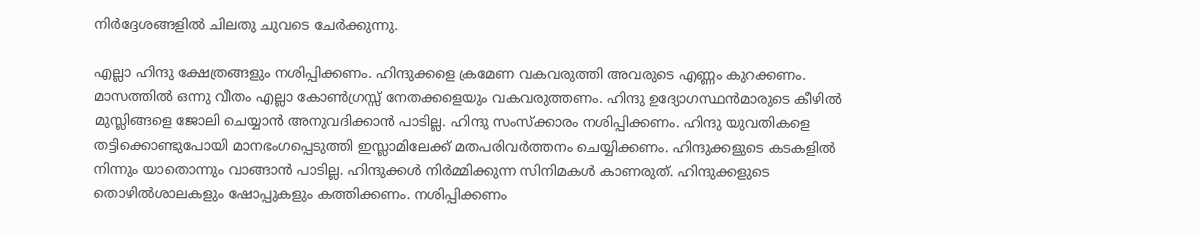നിര്‍ദ്ദേശങ്ങളില്‍ ചിലതു ചുവടെ ചേര്‍ക്കുന്നു.

എല്ലാ ഹിന്ദു ക്ഷേത്രങ്ങളും നശിപ്പിക്കണം. ഹിന്ദുക്കളെ ക്രമേണ വകവരുത്തി അവരുടെ എണ്ണം കുറക്കണം. മാസത്തില്‍ ഒന്നു വീതം എല്ലാ കോണ്‍ഗ്രസ്സ്‌ നേതക്കളെയും വകവരുത്തണം. ഹിന്ദു ഉദ്യോഗസ്ഥന്‍മാരുടെ കീഴില്‍ മുസ്ലിങ്ങളെ ജോലി ചെയ്യാന്‍ അനുവദിക്കാന്‍ പാടില്ല. ഹിന്ദു സംസ്ക്കാരം നശിപ്പിക്കണം. ഹിന്ദു യുവതികളെ തട്ടിക്കൊണ്ടുപോയി മാനഭംഗപ്പെടുത്തി ഇസ്ലാമിലേക്ക്‌ മതപരിവര്‍ത്തനം ചെയ്യിക്കണം. ഹിന്ദുക്കളുടെ കടകളില്‍ നിന്നും യാതൊന്നും വാങ്ങാന്‍ പാടില്ല. ഹിന്ദുക്കള്‍ നിര്‍മ്മിക്കുന്ന സിനിമകള്‍ കാണരുത്‌. ഹിന്ദുക്കളുടെ തൊഴില്‍ശാലകളും ഷോപ്പുകളും കത്തിക്കണം. നശിപ്പിക്കണം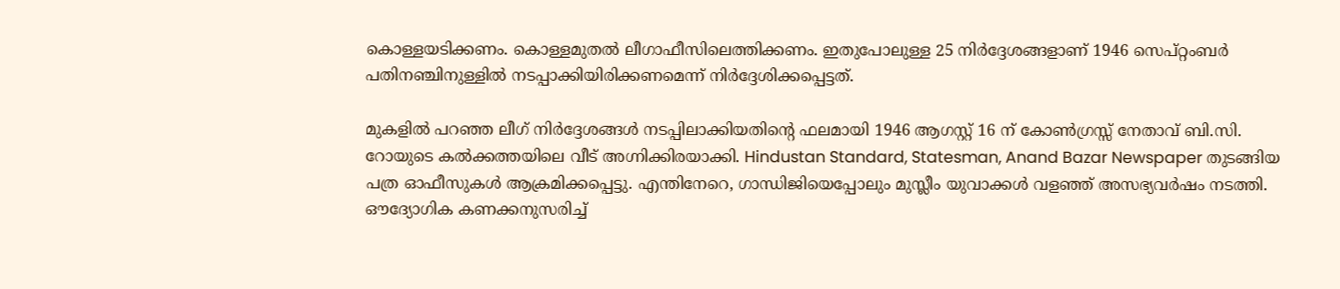കൊള്ളയടിക്കണം. കൊള്ളമുതല്‍ ലീഗാഫീസിലെത്തിക്കണം. ഇതുപോലുള്ള 25 നിര്‍ദ്ദേശങ്ങളാണ്‌ 1946 സെപ്റ്റംബര്‍ പതിനഞ്ചിനുള്ളില്‍ നടപ്പാക്കിയിരിക്കണമെന്ന്‌ നിര്‍ദ്ദേശിക്കപ്പെട്ടത്‌.

മുകളില്‍ പറഞ്ഞ ലീഗ്‌ നിര്‍ദ്ദേശങ്ങള്‍ നടപ്പിലാക്കിയതിന്റെ ഫലമായി 1946 ആഗസ്റ്റ്‌ 16 ന്‌ കോണ്‍ഗ്രസ്സ്‌ നേതാവ്‌ ബി.സി. റോയുടെ കല്‍ക്കത്തയിലെ വീട്‌ അഗ്നിക്കിരയാക്കി. Hindustan Standard, Statesman, Anand Bazar Newspaper തുടങ്ങിയ പത്ര ഓഫീസുകള്‍ ആക്രമിക്കപ്പെട്ടു. എന്തിനേറെ, ഗാന്ധിജിയെപ്പോലും മുസ്ലീം യുവാക്കള്‍ വളഞ്ഞ്‌ അസഭ്യവര്‍ഷം നടത്തി. ഔദ്യോഗിക കണക്കനുസരിച്ച്‌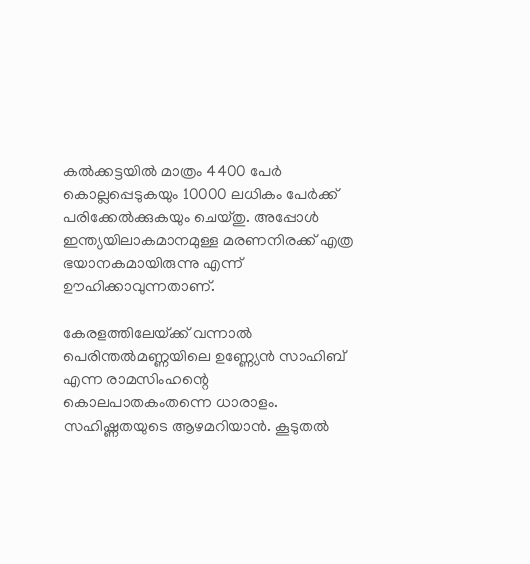കല്‍ക്കട്ടയില്‍ മാത്രം 4400 പേര്‍ കൊല്ലപ്പെടുകയും 10000 ലധികം പേര്‍ക്ക്‌ പരിക്കേല്‍ക്കുകയും ചെയ്തു. അപ്പോള്‍ ഇന്ത്യയിലാകമാനമുള്ള മരണനിരക്ക്‌ എത്ര ഭയാനകമായിരുന്നു എന്ന്‌ ഊഹിക്കാവുന്നതാണ്‌.

കേരളത്തിലേയ്‌ക്ക്‌ വന്നാല്‍ പെരിന്തല്‍മണ്ണയിലെ ഉണ്ണ്യേന്‍ സാഹിബ്‌ എന്ന രാമസിംഹന്റെ കൊലപാതകംതന്നെ ധാരാളം. സഹിഷ്ണതയുടെ ആഴമറിയാന്‍. കൂടുതല്‍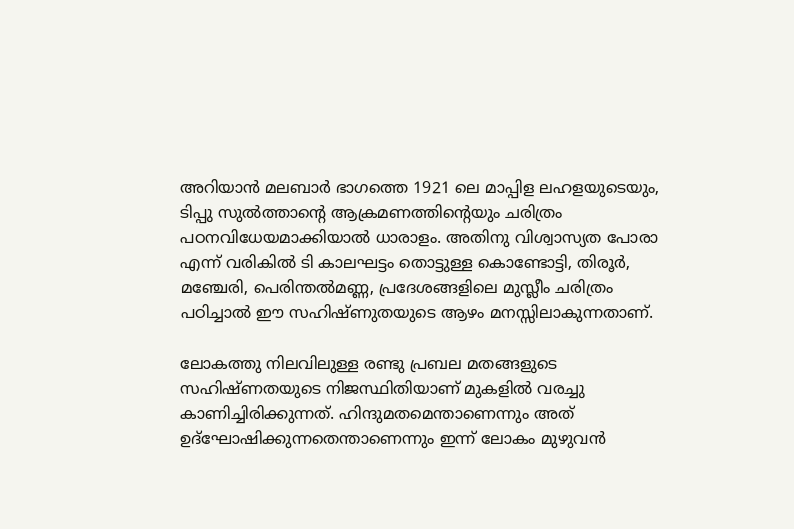അറിയാന്‍ മലബാര്‍ ഭാഗത്തെ 1921 ലെ മാപ്പിള ലഹളയുടെയും, ടിപ്പു സുല്‍ത്താന്റെ ആക്രമണത്തിന്റെയും ചരിത്രം പഠനവിധേയമാക്കിയാല്‍ ധാരാളം. അതിനു വിശ്വാസ്യത പോരാ എന്ന്‌ വരികില്‍ ടി കാലഘട്ടം തൊട്ടുള്ള കൊണ്ടോട്ടി, തിരൂര്‍, മഞ്ചേരി, പെരിന്തല്‍മണ്ണ, പ്രദേശങ്ങളിലെ മുസ്ലീം ചരിത്രം പഠിച്ചാല്‍ ഈ സഹിഷ്ണുതയുടെ ആഴം മനസ്സിലാകുന്നതാണ്‌.

ലോകത്തു നിലവിലുള്ള രണ്ടു പ്രബല മതങ്ങളുടെ സഹിഷ്ണതയുടെ നിജസ്ഥിതിയാണ്‌ മുകളില്‍ വരച്ചു കാണിച്ചിരിക്കുന്നത്‌. ഹിന്ദുമതമെന്താണെന്നും അത്‌ ഉദ്ഘോഷിക്കുന്നതെന്താണെന്നും ഇന്ന്‌ ലോകം മുഴുവന്‍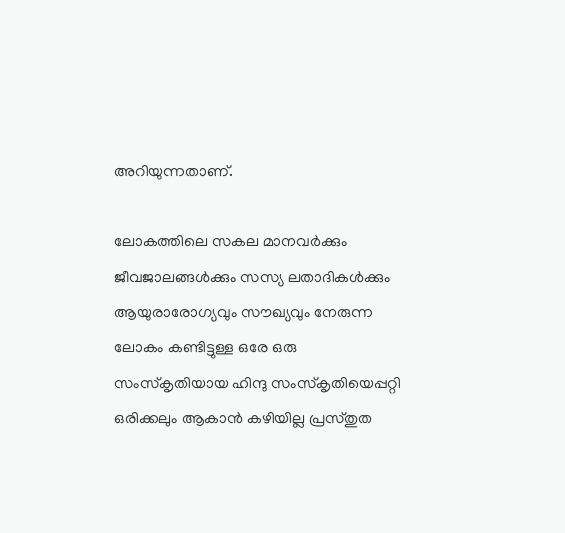അറിയുന്നതാണ്‌.

ലോകത്തിലെ സകല മാനവര്‍ക്കും ജീവജാലങ്ങള്‍ക്കും സസ്യ ലതാദികള്‍ക്കും ആയുരാരോഗ്യവും സൗഖ്യവും നേരുന്ന ലോകം കണ്ടിട്ടുള്ള ഒരേ ഒരു സംസ്കൃതിയായ ഹിന്ദു സംസ്കൃതിയെപ്പറ്റി ഒരിക്കലും ആകാന്‍ കഴിയില്ല പ്രസ്തുത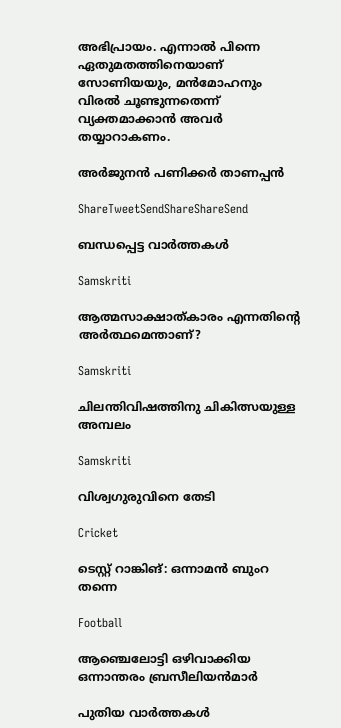അഭിപ്രായം. എന്നാല്‍ പിന്നെ ഏതുമതത്തിനെയാണ്‌ സോണിയയും, മന്‍മോഹനും വിരല്‍ ചൂണ്ടുന്നതെന്ന്‌ വ്യക്തമാക്കാന്‍ അവര്‍ തയ്യാറാകണം.

അര്‍ജുനന്‍ പണിക്കര്‍ താണപ്പന്‍

ShareTweetSendShareShareSend

ബന്ധപ്പെട്ട വാര്‍ത്തകള്‍

Samskriti

ആത്മസാക്ഷാത്കാരം എന്നതിന്റെ അര്‍ത്ഥമെന്താണ്?

Samskriti

ചിലന്തിവിഷത്തിനു ചികിത്സയുള്ള അമ്പലം

Samskriti

വിശ്വഗുരുവിനെ തേടി

Cricket

ടെസ്റ്റ് റാങ്കിങ്: ഒന്നാമന്‍ ബുംറ തന്നെ

Football

ആഞ്ചെലോട്ടി ഒഴിവാക്കിയ ഒന്നാന്തരം ബ്രസീലിയന്‍മാര്‍

പുതിയ വാര്‍ത്തകള്‍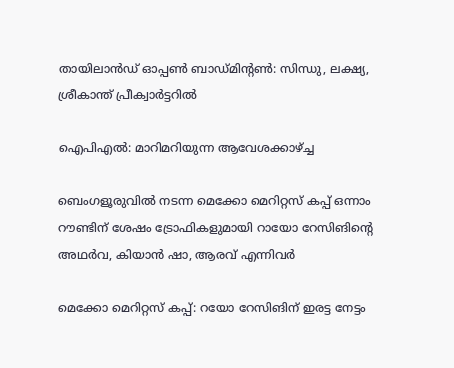തായിലാന്‍ഡ് ഓപ്പണ്‍ ബാഡ്മിന്റണ്‍: സിന്ധു, ലക്ഷ്യ, ശ്രീകാന്ത് പ്രീക്വാര്‍ട്ടറില്‍

ഐപിഎല്‍: മാറിമറിയുന്ന ആവേശക്കാഴ്‌ച്ച

ബെംഗളൂരുവില്‍ നടന്ന മെക്കോ മെറിറ്റസ് കപ്പ് ഒന്നാം റൗണ്ടിന് ശേഷം ട്രോഫികളുമായി റായോ റേസിങിന്റെ അഥര്‍വ, കിയാന്‍ ഷാ, ആരവ് എന്നിവര്‍

മെക്കോ മെറിറ്റസ് കപ്പ്: റയോ റേസിങിന് ഇരട്ട നേട്ടം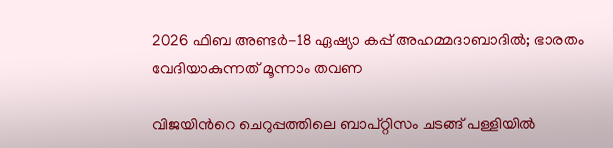2026 ഫിബ അണ്ടര്‍-18 ഏഷ്യാ കപ്പ് അഹമ്മദാബാദില്‍; ഭാരതം വേദിയാകുന്നത് മൂന്നാം തവണ

വിജയിന്‍റെ ചെറുപ്പത്തിലെ ബാപ്റ്റിസം ചടങ്ങ് പള്ളിയില്‍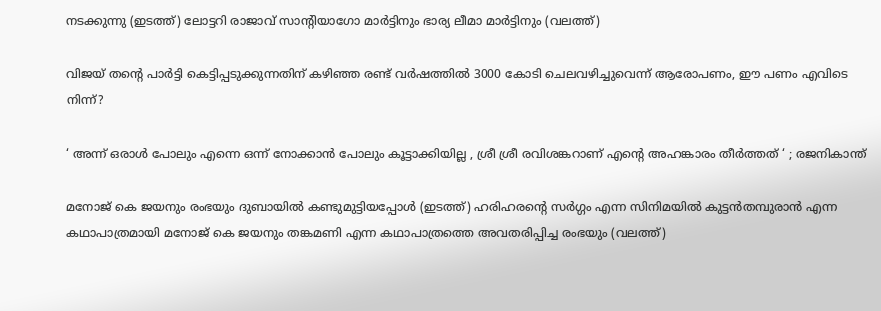നടക്കുന്നു (ഇടത്ത്) ലോട്ടറി രാജാവ് സാന്‍റിയാഗോ മാര്‍ട്ടിനും ഭാര്യ ലീമാ മാര്‍ട്ടിനും (വലത്ത്)

വിജയ് തന്റെ പാര്‍ട്ടി കെട്ടിപ്പടുക്കുന്നതിന് കഴിഞ്ഞ രണ്ട് വര്‍ഷത്തില്‍ 3000 കോടി ചെലവഴിച്ചുവെന്ന് ആരോപണം, ഈ പണം എവിടെ നിന്ന്?

‘ അന്ന് ഒരാൾ പോലും എന്നെ ഒന്ന് നോക്കാൻ പോലും കൂട്ടാക്കിയില്ല , ശ്രീ ശ്രീ രവിശങ്കറാണ് എന്റെ അഹങ്കാരം തീർത്തത് ‘ ; രജനികാന്ത്

മനോജ് കെ ജയനും രംഭയും ദുബായില്‍ കണ്ടുമുട്ടിയപ്പോള്‍ (ഇടത്ത്) ഹരിഹരന്‍റെ സര്‍ഗ്ഗം എന്ന സിനിമയില്‍ കുട്ടന്‍തമ്പുരാന്‍ എന്ന കഥാപാത്രമായി മനോജ് കെ ജയനും തങ്കമണി എന്ന കഥാപാത്രത്തെ അവതരിപ്പിച്ച രംഭയും (വലത്ത്)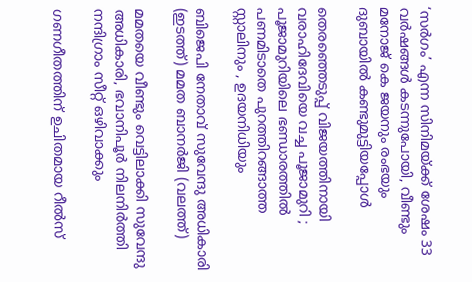‘സര്‍ഗം’ എന്ന സിനിമയ്‌ക്ക് ശേഷം 33 വർഷങ്ങൾ കടന്നുപോയി, വീണ്ടും മനോജ് കെ ജയനും രംഭയും ദുബായില്‍ കണ്ടുമുട്ടിയപ്പോള്‍

തെരഞ്ഞെടുപ്പ് വിജയത്തിനായി വരാഹിദേവിയെ വച്ച പൂജാമുറി ; പൂജാമുറിയിലെ ഭണ്ഡാരത്തിൽ പണമിടാതെ പുറത്തിറങ്ങാത്ത സ്റ്റാലിനും , ഉദയനിധിയും

ബിജെപി നേതാവ് സുവേന്ദു അധികാരി (ഇടത്ത്) മമത ബാനര്‍ജി (വലത്ത്)

മമതയെ വീണ്ടും വെട്ടിലാക്കി സുവേന്ദു അധികാരി, ഭവാനിപൂര്‍ നിലനിര്‍ത്തി നന്ദിഗ്രാം സീറ്റ് ഒഴിവാക്കും

ഗണഗീതത്തിന് ഉചിതമായ റീല്‍സ്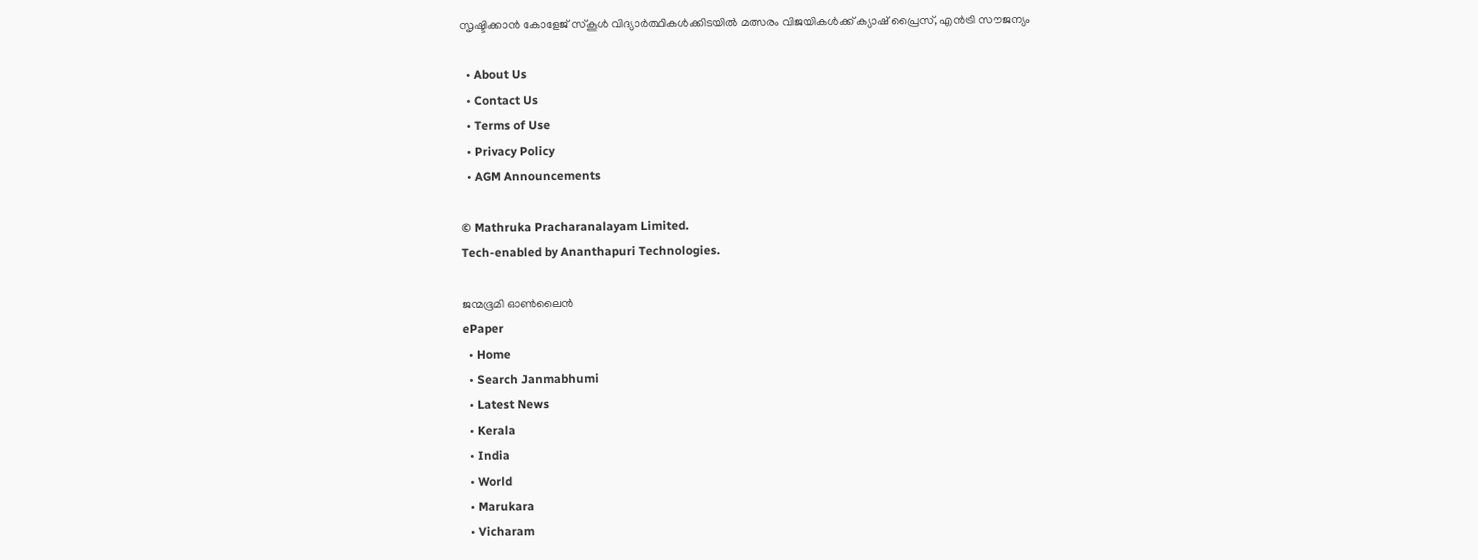സൃഷ്ടിക്കാന്‍ കോളേജ് സ്കൂള്‍ വിദ്യാര്‍ത്ഥികള്‍ക്കിടയില്‍ മത്സരം വിജയികള്‍ക്ക് ക്യാഷ് പ്രൈസ്, എന്‍ട്രി സൗജന്യം

  • About Us
  • Contact Us
  • Terms of Use
  • Privacy Policy
  • AGM Announcements

© Mathruka Pracharanalayam Limited.
Tech-enabled by Ananthapuri Technologies.

ജന്മഭൂമി ഓണ്‍ലൈന്‍
ePaper
  • Home
  • Search Janmabhumi
  • Latest News
  • Kerala
  • India
  • World
  • Marukara
  • Vicharam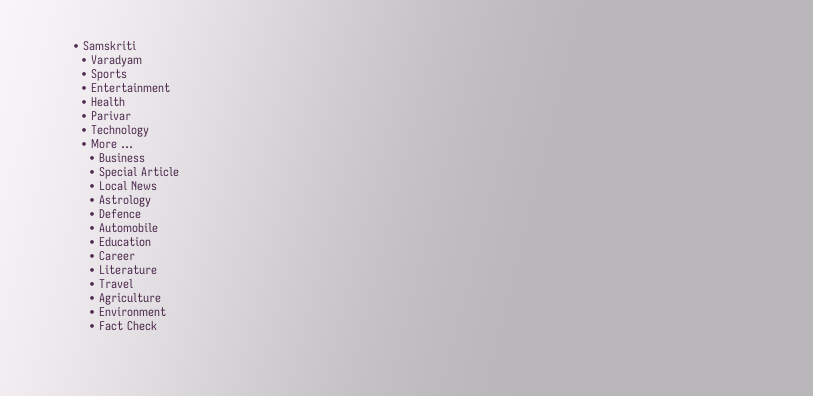• Samskriti
  • Varadyam
  • Sports
  • Entertainment
  • Health
  • Parivar
  • Technology
  • More …
    • Business
    • Special Article
    • Local News
    • Astrology
    • Defence
    • Automobile
    • Education
    • Career
    • Literature
    • Travel
    • Agriculture
    • Environment
    • Fact Check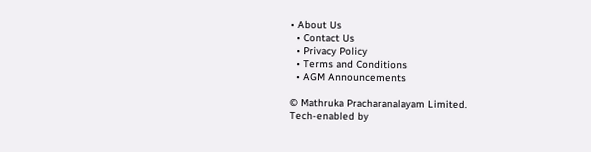• About Us
  • Contact Us
  • Privacy Policy
  • Terms and Conditions
  • AGM Announcements

© Mathruka Pracharanalayam Limited.
Tech-enabled by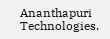Ananthapuri Technologies.